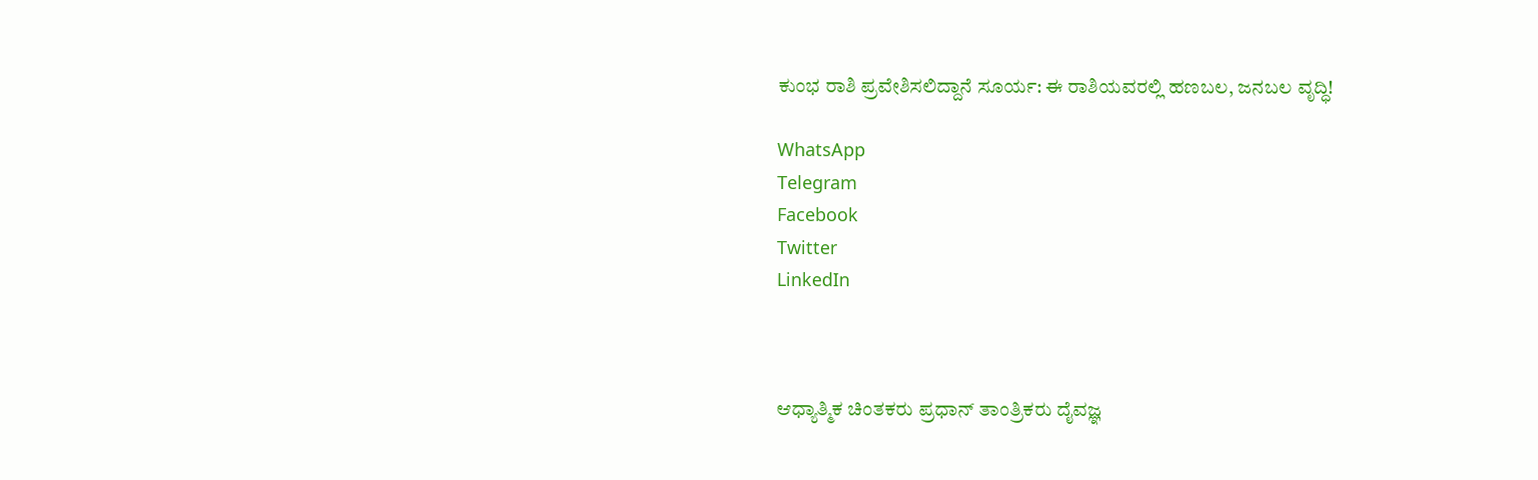ಕುಂಭ ರಾಶಿ ಪ್ರವೇಶಿಸಲಿದ್ದಾನೆ ಸೂರ್ಯ: ಈ ರಾಶಿಯವರಲ್ಲಿ ಹಣಬಲ, ಜನಬಲ ವೃದ್ಧಿ!

WhatsApp
Telegram
Facebook
Twitter
LinkedIn



ಆಧ್ಯಾತ್ಮಿಕ ಚಿಂತಕರು ಪ್ರಧಾನ್ ತಾಂತ್ರಿಕರು ದೈವಜ್ಞ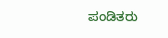ಪಂಡಿತರು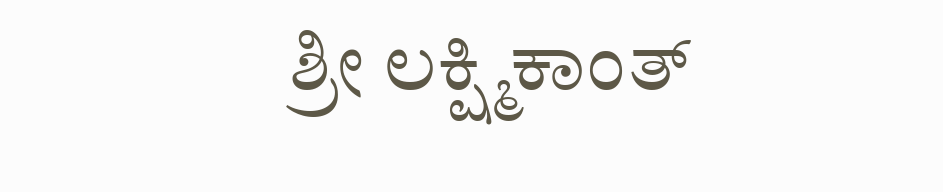ಶ್ರೀ ಲಕ್ಷ್ಮಿಕಾಂತ್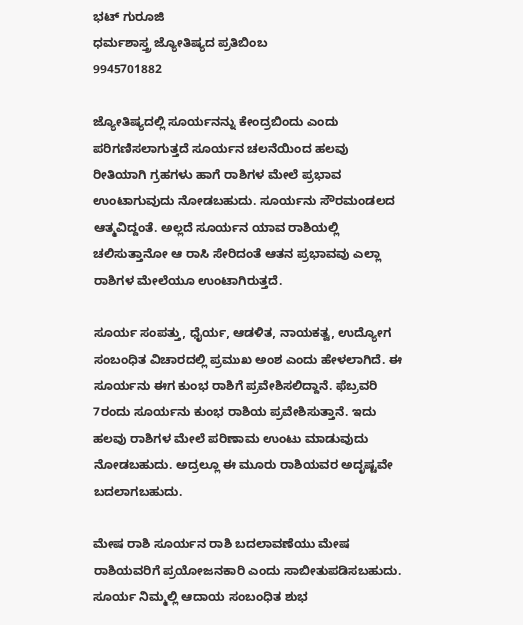ಭಟ್ ಗುರೂಜಿ
ಧರ್ಮಶಾಸ್ತ್ರ ಜ್ಯೋತಿಷ್ಯದ ಪ್ರತಿಬಿಂಬ
9945701882

ಜ್ಯೋತಿಷ್ಯದಲ್ಲಿ ಸೂರ್ಯನನ್ನು ಕೇಂದ್ರಬಿಂದು ಎಂದು ಪರಿಗಣಿಸಲಾಗುತ್ತದೆ ಸೂರ್ಯನ ಚಲನೆಯಿಂದ ಹಲವು ರೀತಿಯಾಗಿ ಗ್ರಹಗಳು ಹಾಗೆ ರಾಶಿಗಳ ಮೇಲೆ ಪ್ರಭಾವ ಉಂಟಾಗುವುದು ನೋಡಬಹುದು. ಸೂರ್ಯನು ಸೌರಮಂಡಲದ ಆತ್ಮವಿದ್ದಂತೆ. ಅಲ್ಲದೆ ಸೂರ್ಯನ ಯಾವ ರಾಶಿಯಲ್ಲಿ ಚಲಿಸುತ್ತಾನೋ ಆ ರಾಸಿ ಸೇರಿದಂತೆ ಆತನ ಪ್ರಭಾವವು ಎಲ್ಲಾ ರಾಶಿಗಳ ಮೇಲೆಯೂ ಉಂಟಾಗಿರುತ್ತದೆ.

ಸೂರ್ಯ ಸಂಪತ್ತು, ಧೈರ್ಯ, ಆಡಳಿತ, ನಾಯಕತ್ವ, ಉದ್ಯೋಗ ಸಂಬಂಧಿತ ವಿಚಾರದಲ್ಲಿ ಪ್ರಮುಖ ಅಂಶ ಎಂದು ಹೇಳಲಾಗಿದೆ. ಈ ಸೂರ್ಯನು ಈಗ ಕುಂಭ ರಾಶಿಗೆ ಪ್ರವೇಶಿಸಲಿದ್ದಾನೆ. ಫೆಬ್ರವರಿ 7ರಂದು ಸೂರ್ಯನು ಕುಂಭ ರಾಶಿಯ ಪ್ರವೇಶಿಸುತ್ತಾನೆ. ಇದು ಹಲವು ರಾಶಿಗಳ ಮೇಲೆ ಪರಿಣಾಮ ಉಂಟು ಮಾಡುವುದು ನೋಡಬಹುದು. ಅದ್ರಲ್ಲೂ ಈ ಮೂರು ರಾಶಿಯವರ ಅದೃಷ್ಟವೇ ಬದಲಾಗಬಹುದು.

ಮೇಷ ರಾಶಿ ಸೂರ್ಯನ ರಾಶಿ ಬದಲಾವಣೆಯು ಮೇಷ ರಾಶಿಯವರಿಗೆ ಪ್ರಯೋಜನಕಾರಿ ಎಂದು ಸಾಬೀತುಪಡಿಸಬಹುದು. ಸೂರ್ಯ ನಿಮ್ಮಲ್ಲಿ ಆದಾಯ ಸಂಬಂಧಿತ ಶುಭ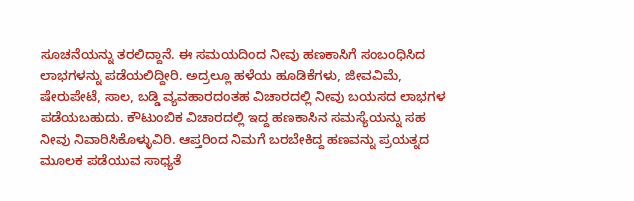ಸೂಚನೆಯನ್ನು ತರಲಿದ್ದಾನೆ. ಈ ಸಮಯದಿಂದ ನೀವು ಹಣಕಾಸಿಗೆ ಸಂಬಂಧಿಸಿದ ಲಾಭಗಳನ್ನು ಪಡೆಯಲಿದ್ದೀರಿ. ಅದ್ರಲ್ಲೂ ಹಳೆಯ ಹೂಡಿಕೆಗಳು, ಜೀವವಿಮೆ, ಷೇರುಪೇಟೆ, ಸಾಲ, ಬಡ್ಡಿ ವ್ಯವಹಾರದಂತಹ ವಿಚಾರದಲ್ಲಿ ನೀವು ಬಯಸದ ಲಾಭಗಳ ಪಡೆಯಬಹುದು. ಕೌಟುಂಬಿಕ ವಿಚಾರದಲ್ಲಿ ಇದ್ದ ಹಣಕಾಸಿನ ಸಮಸ್ಯೆಯನ್ನು ಸಹ ನೀವು ನಿವಾರಿಸಿಕೊಳ್ಳುವಿರಿ. ಆಪ್ತರಿಂದ ನಿಮಗೆ ಬರಬೇಕಿದ್ದ ಹಣವನ್ನು ಪ್ರಯತ್ನದ ಮೂಲಕ ಪಡೆಯುವ ಸಾಧ್ಯತೆ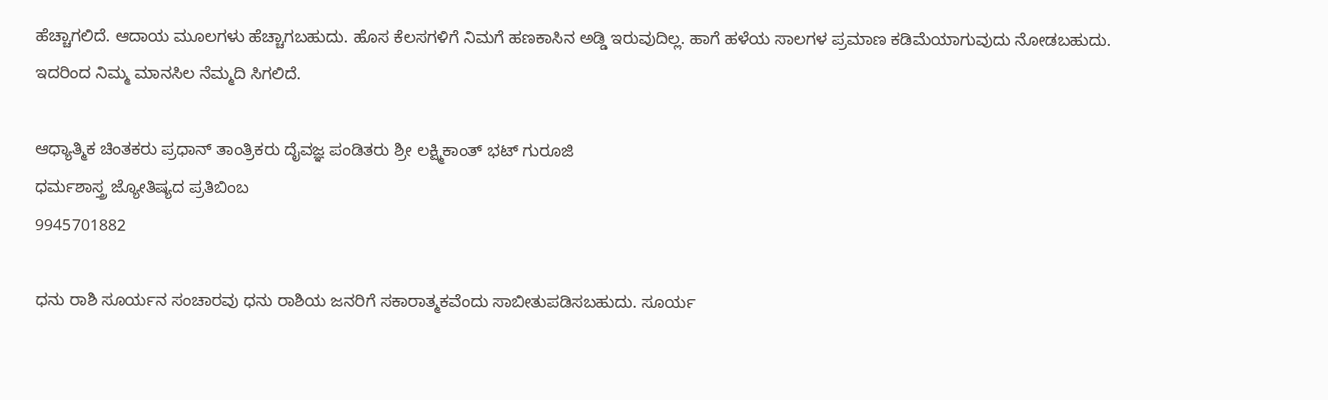ಹೆಚ್ಚಾಗಲಿದೆ. ಆದಾಯ ಮೂಲಗಳು ಹೆಚ್ಚಾಗಬಹುದು. ಹೊಸ ಕೆಲಸಗಳಿಗೆ ನಿಮಗೆ ಹಣಕಾಸಿನ ಅಡ್ಡಿ ಇರುವುದಿಲ್ಲ. ಹಾಗೆ ಹಳೆಯ ಸಾಲಗಳ ಪ್ರಮಾಣ ಕಡಿಮೆಯಾಗುವುದು ನೋಡಬಹುದು. ಇದರಿಂದ ನಿಮ್ಮ ಮಾನಸಿಲ ನೆಮ್ಮದಿ ಸಿಗಲಿದೆ.

ಆಧ್ಯಾತ್ಮಿಕ ಚಿಂತಕರು ಪ್ರಧಾನ್ ತಾಂತ್ರಿಕರು ದೈವಜ್ಞ ಪಂಡಿತರು ಶ್ರೀ ಲಕ್ಷ್ಮಿಕಾಂತ್ ಭಟ್ ಗುರೂಜಿ
ಧರ್ಮಶಾಸ್ತ್ರ ಜ್ಯೋತಿಷ್ಯದ ಪ್ರತಿಬಿಂಬ
9945701882

ಧನು ರಾಶಿ ಸೂರ್ಯನ ಸಂಚಾರವು ಧನು ರಾಶಿಯ ಜನರಿಗೆ ಸಕಾರಾತ್ಮಕವೆಂದು ಸಾಬೀತುಪಡಿಸಬಹುದು. ಸೂರ್ಯ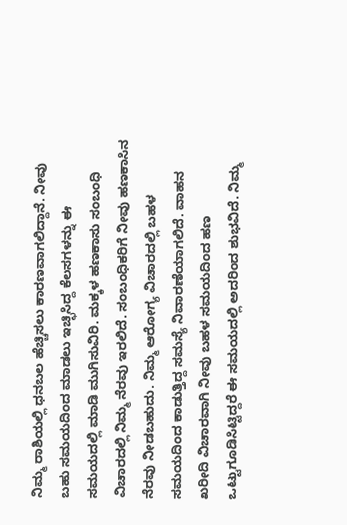ನಿಮ್ಮ ರಾಶಿಯಲ್ಲಿ ಧನಬಲ ಹೆಚ್ಚಿಸಲು ಕಾರಣವಾಗಲಿದ್ದಾನೆ. ನೀವು ಬಹು ಸಮಯದಿಂದ ಮಾಡಲು ಇಚ್ಛಿಸಿದ್ದ ಕೆಲಸಗಳನ್ನು ಈ ಸಮಯದಲ್ಲಿ ಮಾಡಿ ಮುಗಿಸುವಿರಿ. ಮಕ್ಕಳ ಹಣಕಾಸು ಸಂಬಂಧಿ ವಿಚಾರದಲ್ಲಿ ನಿಮ್ಮ ನೆರವು ಇರಲಿದೆ. ಸಂಬಂಧಿಕರಿಗೆ ನೀವು ಹಣಕಾಸಿನ ನೆರವು ನೀಡಬಹುದು. ನಿಮ್ಮ ಆರೋಗ್ಯ ವಿಚಾರದಲ್ಲಿ ಬಹಳ ಸಮಯದಿಂದ ಕಾಡುತ್ತಿದ್ದ ಸಮಸ್ಯೆ ನಿವಾರಣೆಯಾಗಲಿದೆ. ವಾಹನ ಖರೀದಿ ವಿಚಾರವಾಗಿ ನೀವು ಬಹಳ ಸಮಯದಿಂದ ಹಣ ಒಟ್ಟುಗೂಡಿಸಿಟ್ಟಿದ್ದರೆ ಈ ಸಮಯದಲ್ಲಿ ಅದರಿಂದ ಶುಭವಿದೆ. ನಿಮ್ಮ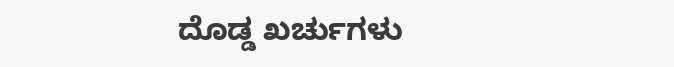ದೊಡ್ಡ ಖರ್ಚುಗಳು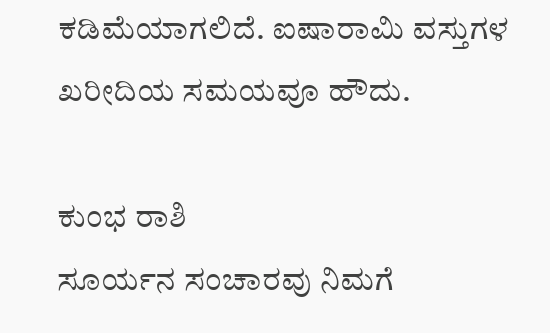ಕಡಿಮೆಯಾಗಲಿದೆ. ಐಷಾರಾಮಿ ವಸ್ತುಗಳ ಖರೀದಿಯ ಸಮಯವೂ ಹೌದು.

ಕುಂಭ ರಾಶಿ
ಸೂರ್ಯನ ಸಂಚಾರವು ನಿಮಗೆ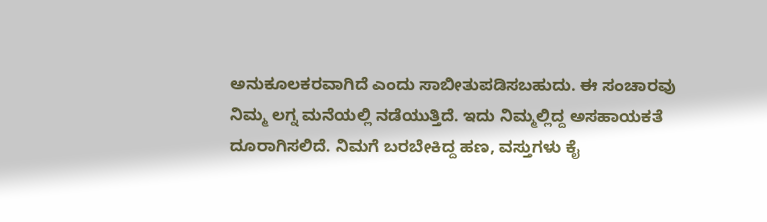ಅನುಕೂಲಕರವಾಗಿದೆ ಎಂದು ಸಾಬೀತುಪಡಿಸಬಹುದು. ಈ ಸಂಚಾರವು ನಿಮ್ಮ ಲಗ್ನ ಮನೆಯಲ್ಲಿ ನಡೆಯುತ್ತಿದೆ. ಇದು ನಿಮ್ಮಲ್ಲಿದ್ದ ಅಸಹಾಯಕತೆ ದೂರಾಗಿಸಲಿದೆ. ನಿಮಗೆ ಬರಬೇಕಿದ್ದ ಹಣ, ವಸ್ತುಗಳು ಕೈ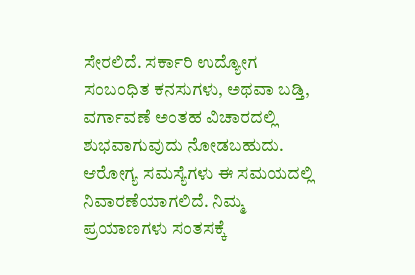ಸೇರಲಿದೆ. ಸರ್ಕಾರಿ ಉದ್ಯೋಗ ಸಂಬಂಧಿತ ಕನಸುಗಳು, ಅಥವಾ ಬಡ್ತಿ, ವರ್ಗಾವಣೆ ಅಂತಹ ವಿಚಾರದಲ್ಲಿ ಶುಭವಾಗುವುದು ನೋಡಬಹುದು. ಆರೋಗ್ಯ ಸಮಸ್ಯೆಗಳು ಈ ಸಮಯದಲ್ಲಿ ನಿವಾರಣೆಯಾಗಲಿದೆ. ನಿಮ್ಮ ಪ್ರಯಾಣಗಳು ಸಂತಸಕ್ಕೆ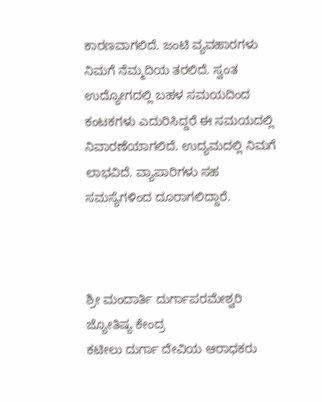ಕಾರಣವಾಗಲಿದೆ. ಜಂಟಿ ವ್ಯವಹಾರಗಳು ನಿಮಗೆ ನೆಮ್ಮದಿಯ ತರಲಿದೆ. ಸ್ವಂತ ಉದ್ಯೋಗದಲ್ಲಿ ಬಹಳ ಸಮಯದಿಂದ ಕಂಟಕಗಳು ಎದುರಿಸಿದ್ದರೆ ಈ ಸಮಯದಲ್ಲಿ ನಿವಾರಣೆಯಾಗಲಿದೆ. ಉದ್ಯಮದಲ್ಲಿ ನಿಮಗೆ ಲಾಭವಿದೆ. ವ್ಯಾಪಾರಿಗಳು ಸಹ ಸಮಸ್ಯೆಗಳಿಂದ ದೂರಾಗಲಿದ್ದಾರೆ.



ಶ್ರೀ ಮಂದಾರ್ತಿ ದುರ್ಗಾಪರಮೇಶ್ವರಿ ಜ್ಯೋತಿಷ್ಯ ಕೇಂದ್ರ
ಕಟೀಲು ದುರ್ಗಾ ದೇವಿಯ ಆರಾಧಕರು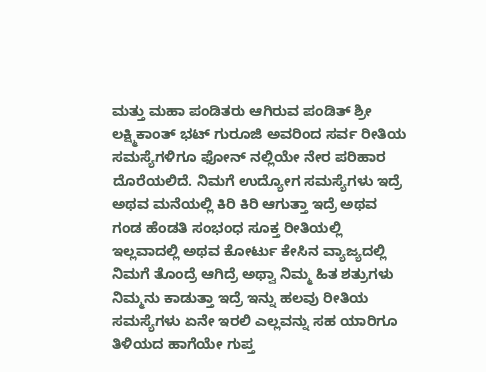ಮತ್ತು ಮಹಾ ಪಂಡಿತರು ಆಗಿರುವ ಪಂಡಿತ್ ಶ್ರೀ ಲಕ್ಷ್ಮಿಕಾಂತ್ ಭಟ್ ಗುರೂಜಿ ಅವರಿಂದ ಸರ್ವ ರೀತಿಯ ಸಮಸ್ಯೆಗಳಿಗೂ ಫೋನ್ ನಲ್ಲಿಯೇ ನೇರ ಪರಿಹಾರ ದೊರೆಯಲಿದೆ. ನಿಮಗೆ ಉದ್ಯೋಗ ಸಮಸ್ಯೆಗಳು ಇದ್ರೆ ಅಥವ ಮನೆಯಲ್ಲಿ ಕಿರಿ ಕಿರಿ ಆಗುತ್ತಾ ಇದ್ರೆ ಅಥವ ಗಂಡ ಹೆಂಡತಿ ಸಂಭಂಧ ಸೂಕ್ತ ರೀತಿಯಲ್ಲಿ ಇಲ್ಲವಾದಲ್ಲಿ ಅಥವ ಕೋರ್ಟು ಕೇಸಿನ ವ್ಯಾಜ್ಯದಲ್ಲಿ ನಿಮಗೆ ತೊಂದ್ರೆ ಆಗಿದ್ರೆ ಅಥ್ವಾ ನಿಮ್ಮ ಹಿತ ಶತ್ರುಗಳು ನಿಮ್ಮನು ಕಾಡುತ್ತಾ ಇದ್ರೆ ಇನ್ನು ಹಲವು ರೀತಿಯ ಸಮಸ್ಯೆಗಳು ಏನೇ ಇರಲಿ ಎಲ್ಲವನ್ನು ಸಹ ಯಾರಿಗೂ ತಿಳಿಯದ ಹಾಗೆಯೇ ಗುಪ್ತ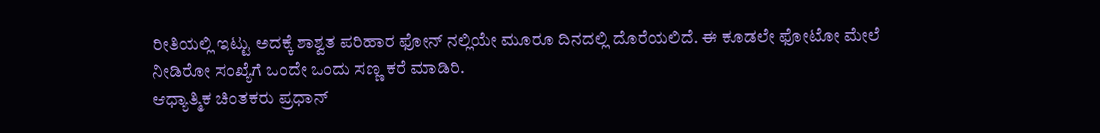ರೀತಿಯಲ್ಲಿ ಇಟ್ಟು ಅದಕ್ಕೆ ಶಾಶ್ವತ ಪರಿಹಾರ ಫೋನ್ ನಲ್ಲಿಯೇ ಮೂರೂ ದಿನದಲ್ಲಿ ದೊರೆಯಲಿದೆ. ಈ ಕೂಡಲೇ ಫೋಟೋ ಮೇಲೆ ನೀಡಿರೋ ಸಂಖ್ಯೆಗೆ ಒಂದೇ ಒಂದು ಸಣ್ಣ ಕರೆ ಮಾಡಿರಿ.
ಆಧ್ಯಾತ್ಮಿಕ ಚಿಂತಕರು ಪ್ರಧಾನ್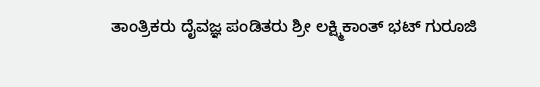ತಾಂತ್ರಿಕರು ದೈವಜ್ಞ ಪಂಡಿತರು ಶ್ರೀ ಲಕ್ಷ್ಮಿಕಾಂತ್ ಭಟ್ ಗುರೂಜಿ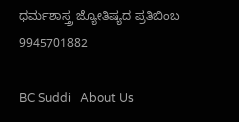ಧರ್ಮಶಾಸ್ತ್ರ ಜ್ಯೋತಿಷ್ಯದ ಪ್ರತಿಬಿಂಬ
9945701882

BC Suddi   About Us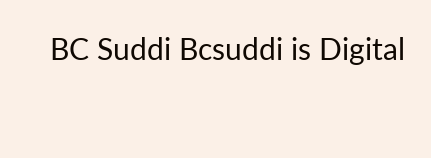BC Suddi Bcsuddi is Digital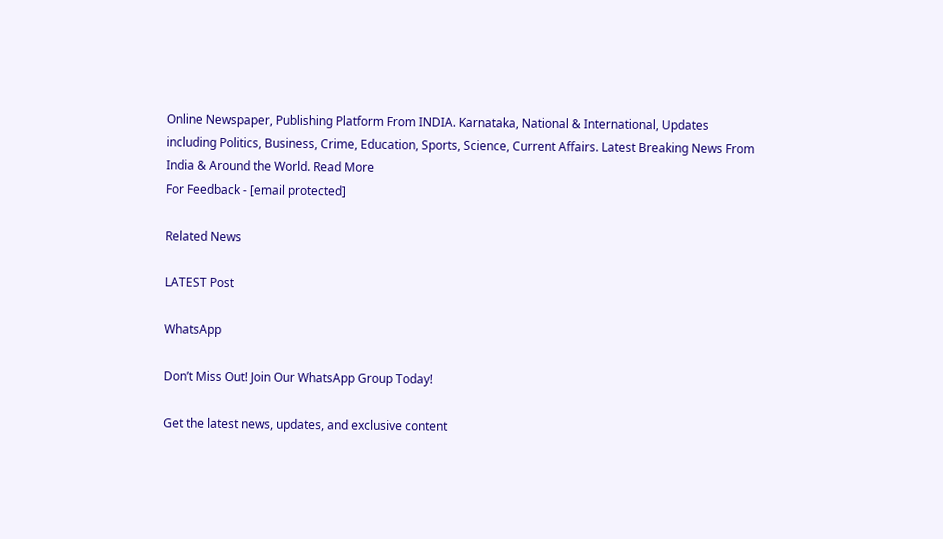Online Newspaper, Publishing Platform From INDIA. Karnataka, National & International, Updates including Politics, Business, Crime, Education, Sports, Science, Current Affairs. Latest Breaking News From India & Around the World. Read More
For Feedback - [email protected]

Related News

LATEST Post

WhatsApp

Don’t Miss Out! Join Our WhatsApp Group Today!

Get the latest news, updates, and exclusive content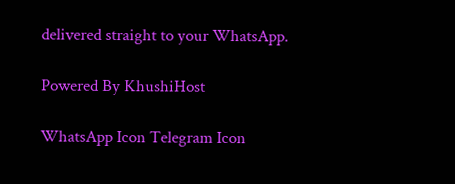delivered straight to your WhatsApp.

Powered By KhushiHost

WhatsApp Icon Telegram Icon